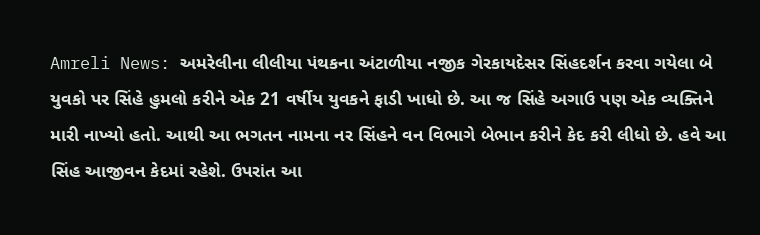Amreli News: અમરેલીના લીલીયા પંથકના અંટાળીયા નજીક ગેરકાયદેસર સિંહદર્શન કરવા ગયેલા બે યુવકો પર સિંહે હુમલો કરીને એક 21 વર્ષીય યુવકને ફાડી ખાધો છે. આ જ સિંહે અગાઉ પણ એક વ્યક્તિને મારી નાખ્યો હતો. આથી આ ભગતન નામના નર સિંહને વન વિભાગે બેભાન કરીને કેદ કરી લીધો છે. હવે આ સિંહ આજીવન કેદમાં રહેશે. ઉપરાંત આ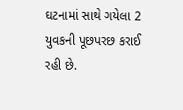ઘટનામાં સાથે ગયેલા 2 યુવકની પૂછપરછ કરાઈ રહી છે.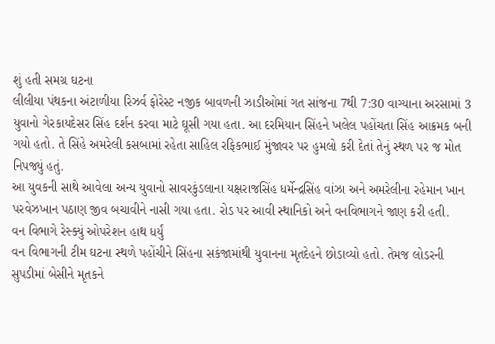શું હતી સમગ્ર ઘટના
લીલીયા પંથકના અંટાળીયા રિઝર્વ ફોરેસ્ટ નજીક બાવળની ઝાડીઓમાં ગત સાંજના 7થી 7:30 વાગ્યાના અરસામાં 3 યુવાનો ગેરકાયદેસર સિંહ દર્શન કરવા માટે ઘૂસી ગયા હતા. આ દરમિયાન સિંહને ખલેલ પહોંચતા સિંહ આક્રમક બની ગયો હતો. તે સિંહે અમરેલી કસબામાં રહેતા સાહિલ રફિકભાઈ મુંજાવર પર હુમલો કરી દેતાં તેનું સ્થળ પર જ મોત નિપજ્યું હતું.
આ યુવકની સાથે આવેલા અન્ય યુવાનો સાવરકુંડલાના યક્ષરાજસિંહ ધર્મેન્દ્રસિંહ વાંઝા અને અમરેલીના રહેમાન ખાન પરવેઝખાન પઠાણ જીવ બચાવીને નાસી ગયા હતા. રોડ પર આવી સ્થાનિકો અને વનવિભાગને જાણ કરી હતી.
વન વિભાગે રેસ્ક્યું ઓપરેશન હાથ ધર્યું
વન વિભાગની ટીમ ઘટના સ્થળે પહોંચીને સિંહના સકંજામાંથી યુવાનના મૃતદેહને છોડાવ્યો હતો. તેમજ લોડરની સુપડીમાં બેસીને મૃતકને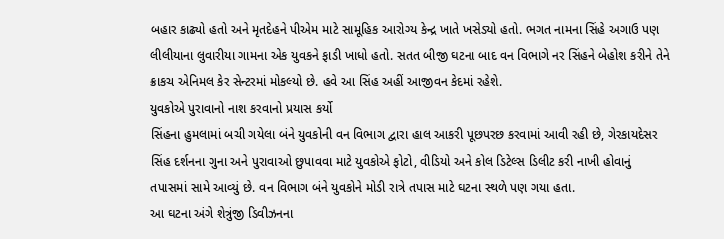બહાર કાઢ્યો હતો અને મૃતદેહને પીએમ માટે સામૂહિક આરોગ્ય કેન્દ્ર ખાતે ખસેડ્યો હતો. ભગત નામના સિંહે અગાઉ પણ લીલીયાના લુવારીયા ગામના એક યુવકને ફાડી ખાધો હતો. સતત બીજી ઘટના બાદ વન વિભાગે નર સિંહને બેહોશ કરીને તેને ક્રાકચ એનિમલ કેર સેન્ટરમાં મોકલ્યો છે. હવે આ સિંહ અહીં આજીવન કેદમાં રહેશે.
યુવકોએ પુરાવાનો નાશ કરવાનો પ્રયાસ કર્યો
સિંહના હુમલામાં બચી ગયેલા બંને યુવકોની વન વિભાગ દ્વારા હાલ આકરી પૂછપરછ કરવામાં આવી રહી છે, ગેરકાયદેસર સિંહ દર્શનના ગુના અને પુરાવાઓ છુપાવવા માટે યુવકોએ ફોટો, વીડિયો અને કોલ ડિટેલ્સ ડિલીટ કરી નાખી હોવાનું તપાસમાં સામે આવ્યું છે. વન વિભાગ બંને યુવકોને મોડી રાત્રે તપાસ માટે ઘટના સ્થળે પણ ગયા હતા.
આ ઘટના અંગે શેત્રુંજી ડિવીઝનના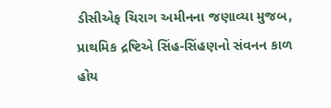ડીસીએફ ચિરાગ અમીનના જણાવ્યા મુજબ, પ્રાથમિક દ્રષ્ટિએ સિંહ-સિંહણનો સંવનન કાળ હોય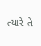ત્યારે તે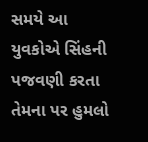સમયે આ યુવકોએ સિંહની પજવણી કરતા તેમના પર હુમલો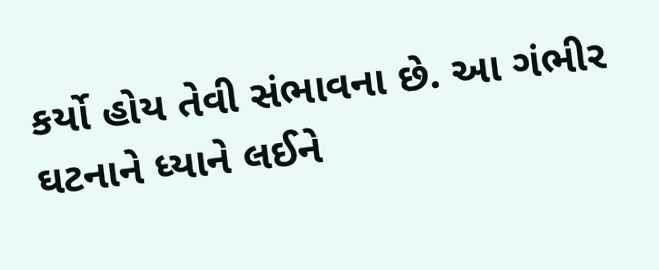કર્યો હોય તેવી સંભાવના છે. આ ગંભીર ઘટનાને ધ્યાને લઈને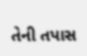તેની તપાસ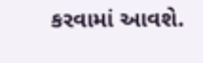કરવામાં આવશે.